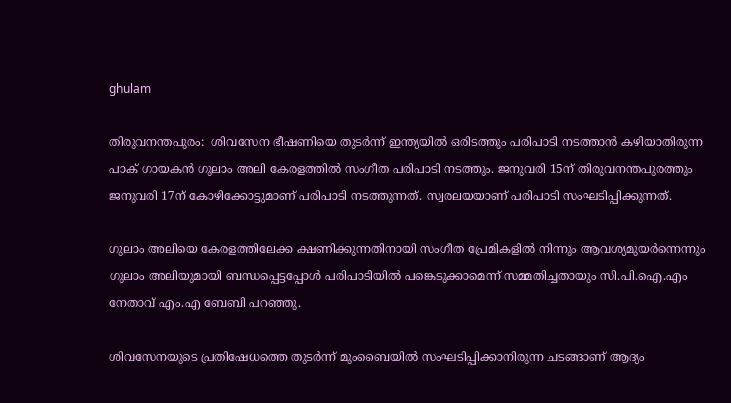ghulam

തിരുവനന്തപുരം:  ശിവസേന ഭീഷണിയെ തുടര്‍ന്ന് ഇന്ത്യയില്‍ ഒരിടത്തും പരിപാടി നടത്താന്‍ കഴിയാതിരുന്ന പാക് ഗായകന്‍ ഗുലാം അലി കേരളത്തില്‍ സംഗീത പരിപാടി നടത്തും. ജനുവരി 15ന് തിരുവനന്തപുരത്തും ജനുവരി 17ന് കോഴിക്കോട്ടുമാണ് പരിപാടി നടത്തുന്നത്. സ്വരലയയാണ് പരിപാടി സംഘടിപ്പിക്കുന്നത്.

ഗുലാം അലിയെ കേരളത്തിലേക്ക ക്ഷണിക്കുന്നതിനായി സംഗീത പ്രേമികളില്‍ നിന്നും ആവശ്യമുയര്‍ന്നെന്നും ഗുലാം അലിയുമായി ബന്ധപ്പെട്ടപ്പോള്‍ പരിപാടിയില്‍ പങ്കെടുക്കാമെന്ന് സമ്മതിച്ചതായും സി.പി.ഐ.എം നേതാവ് എം.എ ബേബി പറഞ്ഞു.

ശിവസേനയുടെ പ്രതിഷേധത്തെ തുടര്‍ന്ന് മുംബൈയില്‍ സംഘടിപ്പിക്കാനിരുന്ന ചടങ്ങാണ് ആദ്യം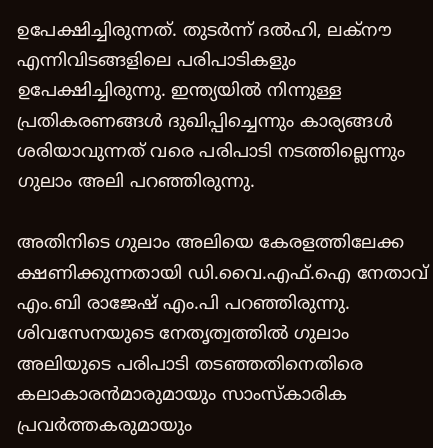ഉപേക്ഷിച്ചിരുന്നത്. തുടര്‍ന്ന് ദല്‍ഹി, ലക്‌നൗ എന്നിവിടങ്ങളിലെ പരിപാടികളും ഉപേക്ഷിച്ചിരുന്നു. ഇന്ത്യയില്‍ നിന്നുള്ള പ്രതികരണങ്ങള്‍ ദുഖിപ്പിച്ചെന്നും കാര്യങ്ങള്‍ ശരിയാവുന്നത് വരെ പരിപാടി നടത്തില്ലെന്നും ഗുലാം അലി പറഞ്ഞിരുന്നു.

അതിനിടെ ഗുലാം അലിയെ കേരളത്തിലേക്ക ക്ഷണിക്കുന്നതായി ഡി.വൈ.എഫ്.ഐ നേതാവ് എം.ബി രാജേഷ് എം.പി പറഞ്ഞിരുന്നു. ശിവസേനയുടെ നേതൃത്വത്തില്‍ ഗുലാം അലിയുടെ പരിപാടി തടഞ്ഞതിനെതിരെ കലാകാരന്‍മാരുമായും സാംസ്‌കാരിക പ്രവര്‍ത്തകരുമായും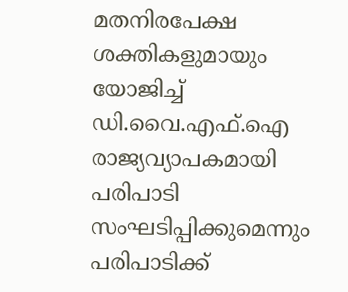മതനിരപേക്ഷ ശക്തികളുമായും യോജിച്ച് ഡി.വൈ.എഫ്.ഐ രാജ്യവ്യാപകമായി പരിപാടി സംഘടിപ്പിക്കുമെന്നും  പരിപാടിക്ക്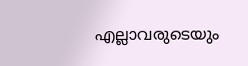എല്ലാവരുടെയും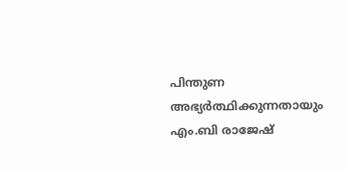പിന്തുണ അഭ്യര്‍ത്ഥിക്കുന്നതായും എം.ബി രാജേഷ്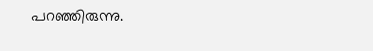പറഞ്ഞിരുന്നു.